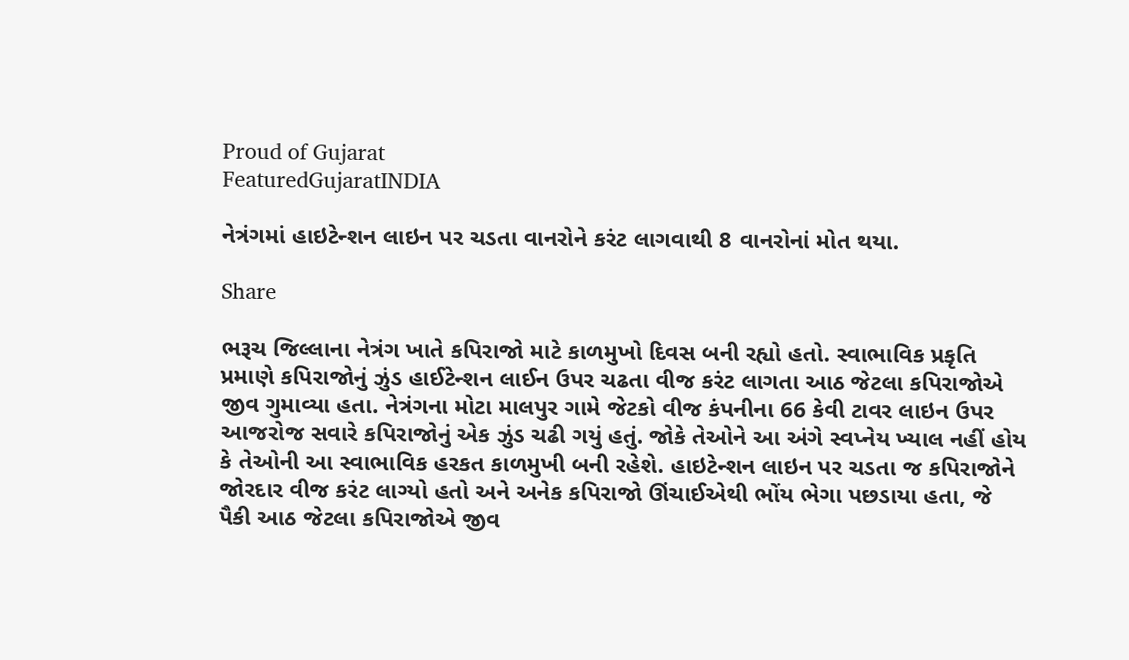Proud of Gujarat
FeaturedGujaratINDIA

નેત્રંગમાં હાઇટેન્શન લાઇન પર ચડતા વાનરોને કરંટ લાગવાથી 8 વાનરોનાં મોત થયા.

Share

ભરૂચ જિલ્લાના નેત્રંગ ખાતે કપિરાજો માટે કાળમુખો દિવસ બની રહ્યો હતો. સ્વાભાવિક પ્રકૃતિ પ્રમાણે કપિરાજોનું ઝુંડ હાઈટેન્શન લાઈન ઉપર ચઢતા વીજ કરંટ લાગતા આઠ જેટલા કપિરાજોએ જીવ ગુમાવ્યા હતા. નેત્રંગના મોટા માલપુર ગામે જેટકો વીજ કંપનીના 66 કેવી ટાવર લાઇન ઉપર આજરોજ સવારે કપિરાજોનું એક ઝુંડ ચઢી ગયું હતું. જોકે તેઓને આ અંગે સ્વપ્નેય ખ્યાલ નહીં હોય કે તેઓની આ સ્વાભાવિક હરકત કાળમુખી બની રહેશે. હાઇટેન્શન લાઇન પર ચડતા જ કપિરાજોને જોરદાર વીજ કરંટ લાગ્યો હતો અને અનેક કપિરાજો ઊંચાઈએથી ભોંય ભેગા પછડાયા હતા, જે પૈકી આઠ જેટલા કપિરાજોએ જીવ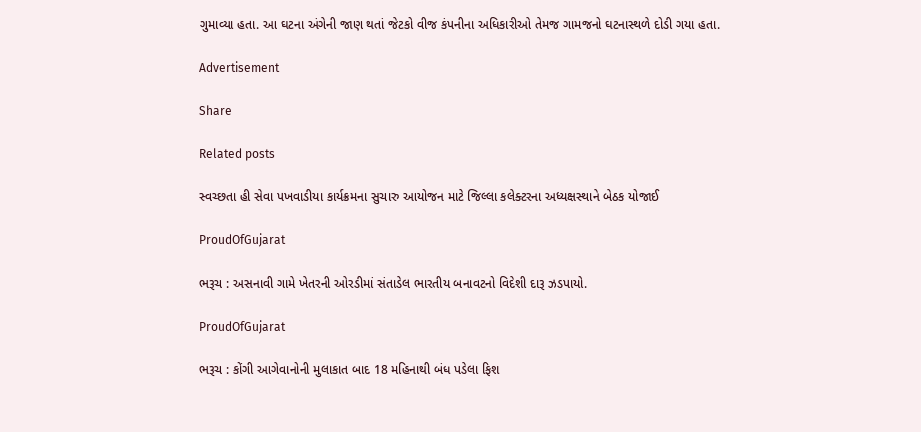ગુમાવ્યા હતા. આ ઘટના અંગેની જાણ થતાં જેટકો વીજ કંપનીના અધિકારીઓ તેમજ ગામજનો ઘટનાસ્થળે દોડી ગયા હતા.

Advertisement

Share

Related posts

સ્વચ્છતા હી સેવા પખવાડીયા કાર્યક્રમના સુચારુ આયોજન માટે જિલ્લા કલેક્ટરના અધ્યક્ષસ્થાને બેઠક યોજાઈ

ProudOfGujarat

ભરૂચ : અસનાવી ગામે ખેતરની ઓરડીમાં સંતાડેલ ભારતીય બનાવટનો વિદેશી દારૂ ઝડપાયો.

ProudOfGujarat

ભરૂચ : કોંગી આગેવાનોની મુલાકાત બાદ 18 મહિનાથી બંધ પડેલા ફિશ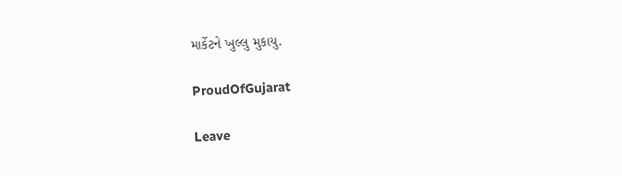માર્કેટને ખુલ્લુ મુકાયુ.

ProudOfGujarat

Leave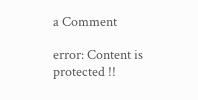a Comment

error: Content is protected !!